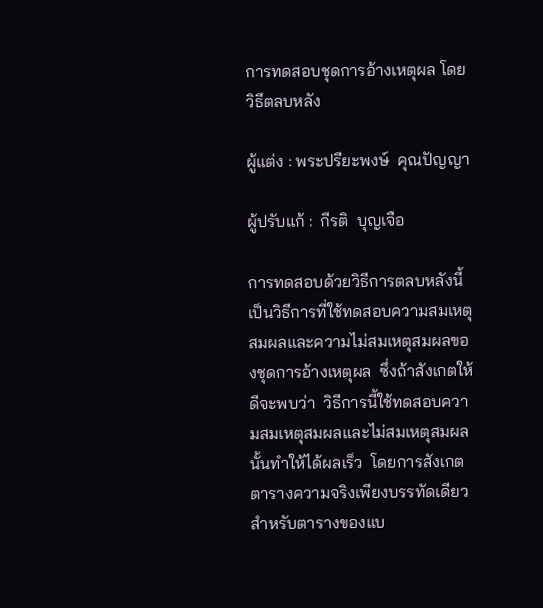การทดสอบชุดการอ้างเหตุผล โดยวิธีตลบหลัง

ผู้แต่ง : พระปรียะพงษ์  คุณปัญญา

ผู้ปรับแก้ :  กีรติ  บุญเจือ

การทดสอบด้วยวิธีการตลบหลังนี้  เป็นวิธีการที่ใช้ทดสอบความสมเหตุสมผลและความไม่สมเหตุสมผลของชุดการอ้างเหตุผล  ซึ่งถ้าสังเกตให้ดีจะพบว่า  วิธีการนี้ใช้ทดสอบความสมเหตุสมผลและไม่สมเหตุสมผลนั้นทำให้ได้ผลเร็ว  โดยการสังเกตตารางความจริงเพียงบรรทัดเดียวสำหรับตารางของแบ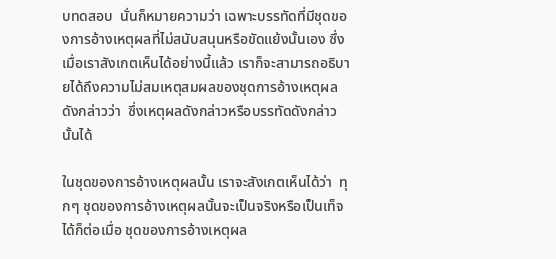บทดสอบ  นั่นก็หมายความว่า เฉพาะบรรทัดที่มีชุดของการอ้างเหตุผลที่ไม่สนับสนุนหรือขัดแย้งนั้นเอง ซึ่งเมื่อเราสังเกตเห็นได้อย่างนี้แล้ว เราก็จะสามารถอธิบายได้ถึงความไม่สมเหตุสมผลของชุดการอ้างเหตุผลดังกล่าวว่า  ซึ่งเหตุผลดังกล่าวหรือบรรทัดดังกล่าวนั้นได้

ในชุดของการอ้างเหตุผลนั้น เราจะสังเกตเห็นได้ว่า  ทุกๆ ชุดของการอ้างเหตุผลนั้นจะเป็นจริงหรือเป็นเท็จได้ก็ต่อเมื่อ ชุดของการอ้างเหตุผล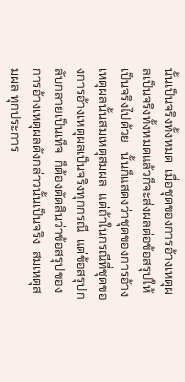นั้นเป็นจริงทั้งหมด  เมื่อชุดของการอ้างเหตุผลเป็นจริงทั้งหมดแล้วก็จะส่งผลต่อข้อสรุปให้เป็นจริงไปด้วย   นั้นก็แสดงว่าชุดของการอ้างเหตุผลนั้นสมเหตุสมผล  แต่ถ้าในกรณีที่ชุดของการอ้างเหตุผลเป็นจริงทุกกรณี  แต่ข้อสรุปกลับกลายเป็นเท็จ  ก็ต้องตัดสินว่าข้อสรุปของการอ้างเหตุผลดังกล่าวนั้นเป็นจริง  สมเหตุสมผล ทุกประการ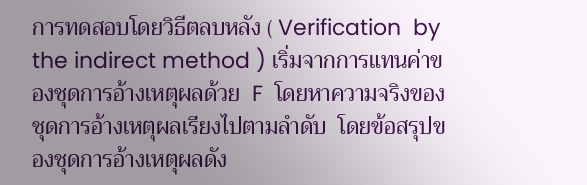การทดสอบโดยวิธีตลบหลัง ( Verification  by  the indirect method ) เริ่มจากการแทนค่าของชุดการอ้างเหตุผลด้วย  F  โดยหาความจริงของชุดการอ้างเหตุผลเรียงไปตามลำดับ  โดยข้อสรุปของชุดการอ้างเหตุผลดัง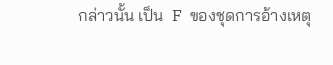กล่าวนั้น เป็น  F  ของชุดการอ้างเหตุ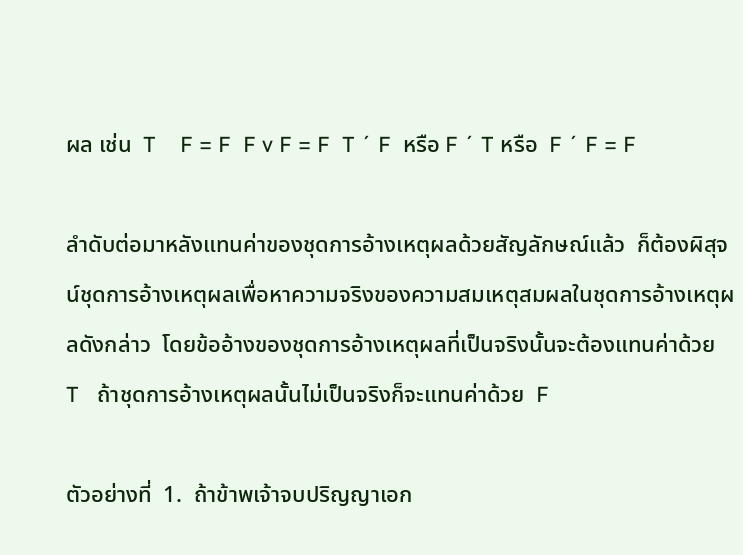ผล เช่น  T    F = F  F v F = F  T ´ F  หรือ F ´ T หรือ  F ´ F = F

ลำดับต่อมาหลังแทนค่าของชุดการอ้างเหตุผลด้วยสัญลักษณ์แล้ว  ก็ต้องผิสุจน์ชุดการอ้างเหตุผลเพื่อหาความจริงของความสมเหตุสมผลในชุดการอ้างเหตุผลดังกล่าว  โดยข้ออ้างของชุดการอ้างเหตุผลที่เป็นจริงนั้นจะต้องแทนค่าด้วย  T   ถ้าชุดการอ้างเหตุผลนั้นไม่เป็นจริงก็จะแทนค่าด้วย  F

ตัวอย่างที่  1.  ถ้าข้าพเจ้าจบปริญญาเอก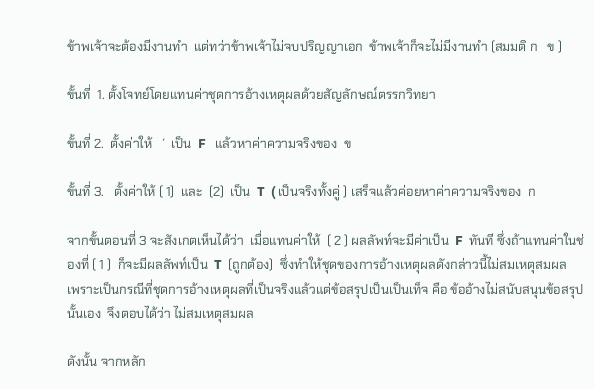ข้าพเจ้าจะต้องมีงานทำ  แต่ทว่าข้าพเจ้าไม่จบปริญญาเอก  ข้าพเจ้าก็จะไม่มีงานทำ (สมมติ ก   ข )

ขั้นที่  1. ตั้งโจทย์โดยแทนค่าชุดการอ้างเหตุผลด้วยสัญลักษณ์ตรรกวิทยา

ขั้นที่ 2.  ตั้งค่าให้   ´  เป็น  F   แล้วหาค่าความจริงของ  ข

ขั้นที่ 3.   ตั้งค่าให้ ( 1)  และ  (2)  เป็น  T  ( เป็นจริงทั้งคู่ ) เสร็จแล้วค่อยหาค่าความจริงของ  ก

จากขั้นตอนที่ 3 จะสังเกตเห็นได้ว่า  เมื่อแทนค่าให้  ( 2 ) ผลลัพท์จะมีค่าเป็น  F  ทันที ซึ่งถ้าแทนค่าในช่องที่ ( 1 )  ก็จะมีผลลัพท์เป็น  T  (ถูกต้อง)  ซึ่งทำให้ชุดของการอ้างเหตุผลดังกล่าวนี้ไม่สมเหตุสมผล  เพราะเป็นกรณีที่ชุดการอ้างเหตุผลที่เป็นจริงแล้วแต่ข้อสรุปเป็นเป็นเท็จ คือ ข้ออ้างไม่สนับสนุนข้อสรุปนั้นเอง  จึงตอบได้ว่า ไม่สมเหตุสมผล

ดังนั้น จากหลัก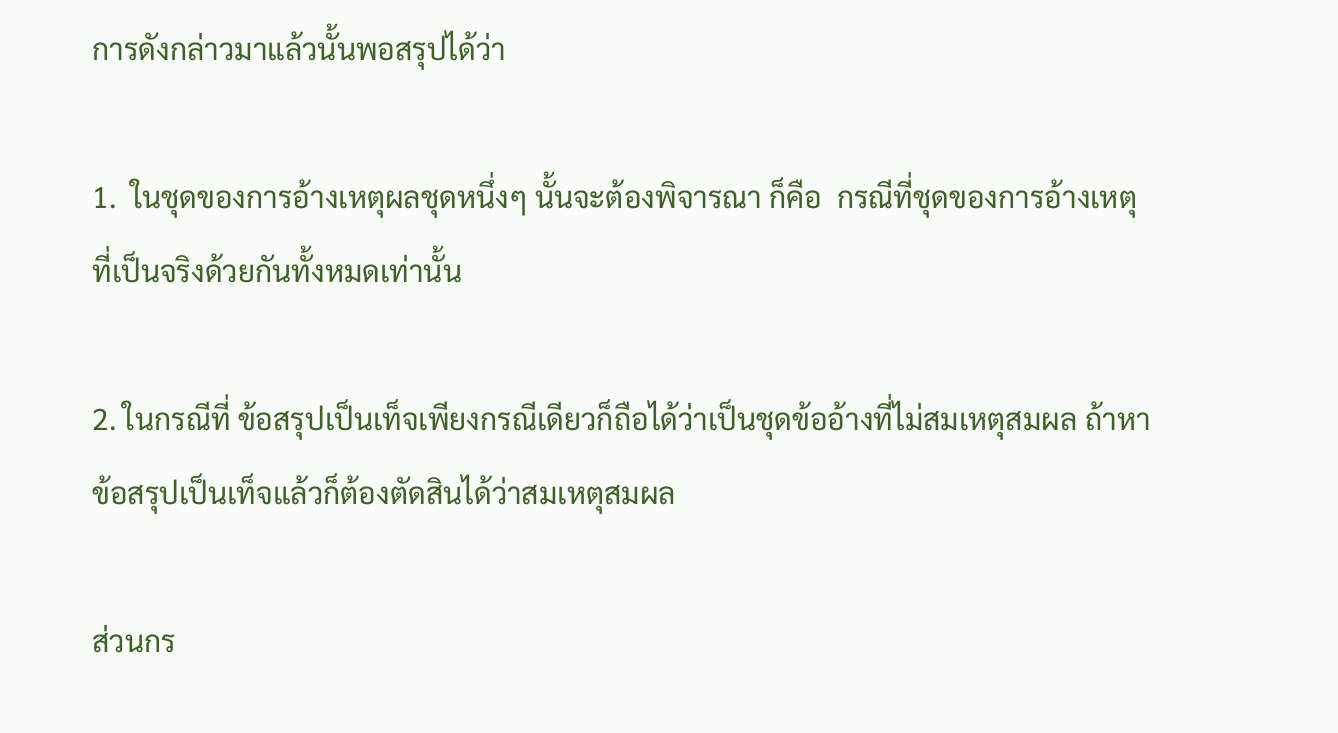การดังกล่าวมาแล้วนั้นพอสรุปได้ว่า

1.  ในชุดของการอ้างเหตุผลชุดหนึ่งๆ นั้นจะต้องพิจารณา ก็คือ  กรณีที่ชุดของการอ้างเหตุที่เป็นจริงด้วยกันทั้งหมดเท่านั้น

2. ในกรณีที่ ข้อสรุปเป็นเท็จเพียงกรณีเดียวก็ถือได้ว่าเป็นชุดข้ออ้างที่ไม่สมเหตุสมผล ถ้าหาข้อสรุปเป็นเท็จแล้วก็ต้องตัดสินได้ว่าสมเหตุสมผล

ส่วนกร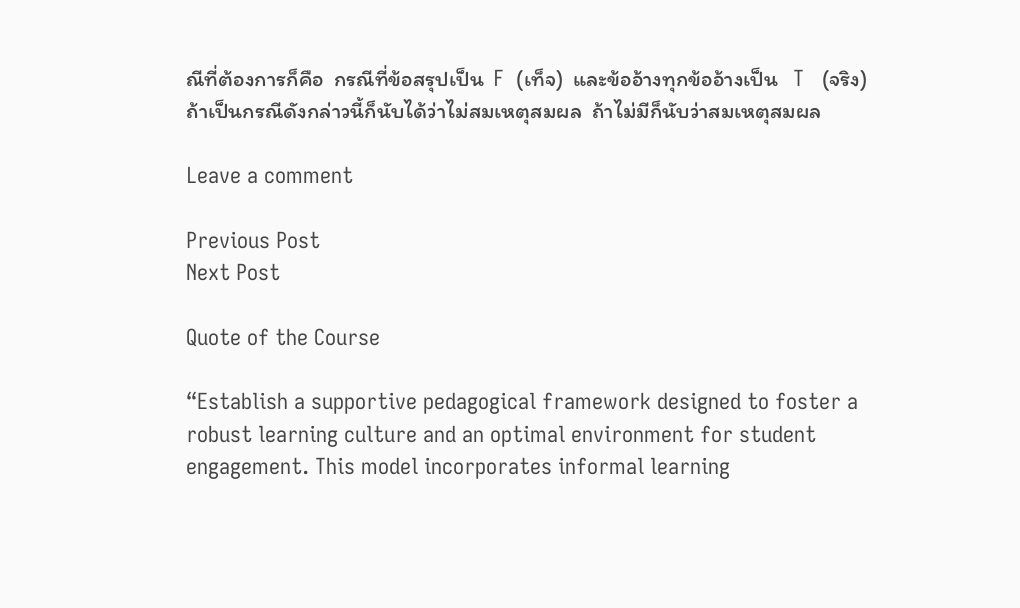ณีที่ต้องการก็คือ  กรณีที่ข้อสรุปเป็น  F  (เท็จ)  และข้ออ้างทุกข้ออ้างเป็น   T   (จริง)  ถ้าเป็นกรณีดังกล่าวนี้ก็นับได้ว่าไม่สมเหตุสมผล  ถ้าไม่มีก็นับว่าสมเหตุสมผล

Leave a comment

Previous Post
Next Post

Quote of the Course

“Establish a supportive pedagogical framework designed to foster a robust learning culture and an optimal environment for student engagement. This model incorporates informal learning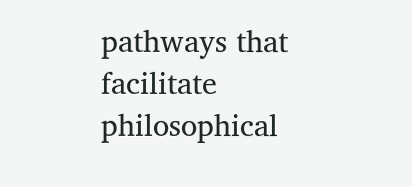pathways that facilitate philosophical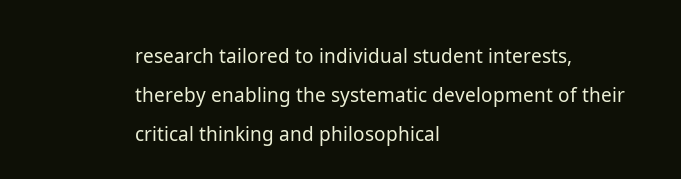research tailored to individual student interests, thereby enabling the systematic development of their critical thinking and philosophical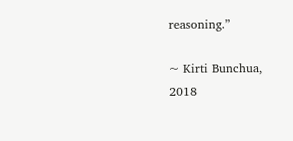reasoning.”

~ Kirti Bunchua, 2018